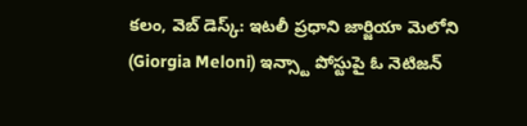కలం, వెబ్ డెస్క్: ఇటలీ ప్రధాని జార్జియా మెలోని (Giorgia Meloni) ఇన్స్టా పోస్టుపై ఓ నెటిజన్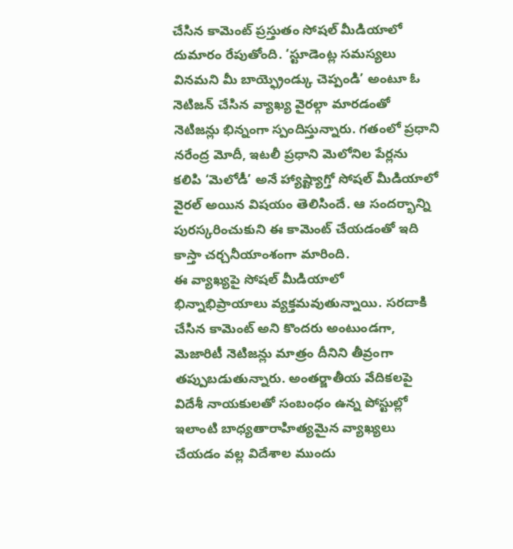చేసిన కామెంట్ ప్రస్తుతం సోషల్ మీడియాలో దుమారం రేపుతోంది. ‘స్టూడెంట్ల సమస్యలు వినమని మీ బాయ్ఫ్రెండ్కు చెప్పండి’ అంటూ ఓ నెటిజన్ చేసిన వ్యాఖ్య వైరల్గా మారడంతో నెటిజన్లు భిన్నంగా స్పందిస్తున్నారు. గతంలో ప్రధాని నరేంద్ర మోదీ, ఇటలీ ప్రధాని మెలోనిల పేర్లను కలిపి ‘మెలోడీ’ అనే హ్యాష్ట్యాగ్తో సోషల్ మీడియాలో వైరల్ అయిన విషయం తెలిసిందే. ఆ సందర్భాన్ని పురస్కరించుకుని ఈ కామెంట్ చేయడంతో ఇది కాస్తా చర్చనీయాంశంగా మారింది.
ఈ వ్యాఖ్యపై సోషల్ మీడియాలో భిన్నాభిప్రాయాలు వ్యక్తమవుతున్నాయి. సరదాకి చేసిన కామెంట్ అని కొందరు అంటుండగా, మెజారిటీ నెటిజన్లు మాత్రం దీనిని తీవ్రంగా తప్పుబడుతున్నారు. అంతర్జాతీయ వేదికలపై విదేశీ నాయకులతో సంబంధం ఉన్న పోస్టుల్లో ఇలాంటి బాధ్యతారాహిత్యమైన వ్యాఖ్యలు చేయడం వల్ల విదేశాల ముందు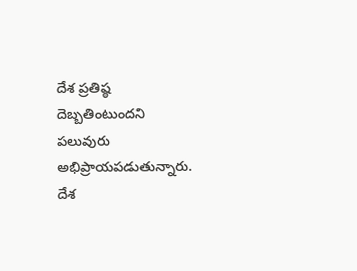దేశ ప్రతిష్ఠ దెబ్బతింటుందని పలువురు అభిప్రాయపడుతున్నారు. దేశ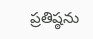ప్రతిష్ఠను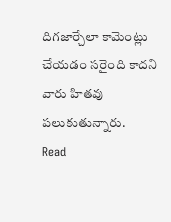దిగజార్చేలా కామెంట్లు చేయడం సరైంది కాదని వారు హితవు పలుకుతున్నారు.
Read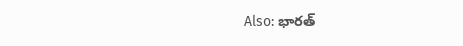Also: భారత్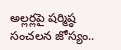అల్లర్లపై షర్మిష్ఠ సంచలన జోస్యం..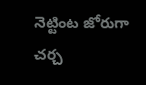నెట్టింట జోరుగా చర్చ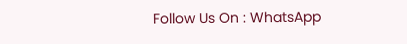Follow Us On : WhatsApp